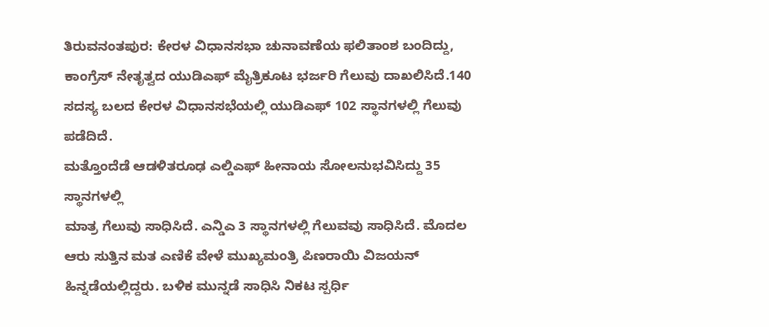ತಿರುವನಂತಪುರ: ಕೇರಳ ವಿಧಾನಸಭಾ ಚುನಾವಣೆಯ ಫಲಿತಾಂಶ ಬಂದಿದ್ದು, ಕಾಂಗ್ರೆಸ್ ನೇತೃತ್ವದ ಯುಡಿಎಫ್ ಮೈತ್ರಿಕೂಟ ಭರ್ಜರಿ ಗೆಲುವು ದಾಖಲಿಸಿದೆ.140 ಸದಸ್ಯ ಬಲದ ಕೇರಳ ವಿಧಾನಸಭೆಯಲ್ಲಿ ಯುಡಿಎಫ್ 102 ಸ್ಥಾನಗಳಲ್ಲಿ ಗೆಲುವು ಪಡೆದಿದೆ.
ಮತ್ತೊಂದೆಡೆ ಆಡಳಿತರೂಢ ಎಲ್ಡಿಎಫ್ ಹೀನಾಯ ಸೋಲನುಭವಿಸಿದ್ದು 35 ಸ್ಥಾನಗಳಲ್ಲಿ
ಮಾತ್ರ ಗೆಲುವು ಸಾಧಿಸಿದೆ. ಎನ್ಡಿಎ 3 ಸ್ಥಾನಗಳಲ್ಲಿ ಗೆಲುವವು ಸಾಧಿಸಿದೆ. ಮೊದಲ ಆರು ಸುತ್ತಿನ ಮತ ಎಣಿಕೆ ವೇಳೆ ಮುಖ್ಯಮಂತ್ರಿ ಪಿಣರಾಯಿ ವಿಜಯನ್ ಹಿನ್ನಡೆಯಲ್ಲಿದ್ದರು. ಬಳಿಕ ಮುನ್ನಡೆ ಸಾಧಿಸಿ ನಿಕಟ ಸ್ಪರ್ಧಿ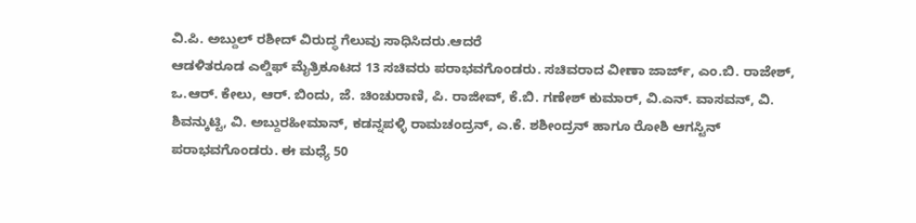ವಿ.ಪಿ. ಅಬ್ದುಲ್ ರಶೀದ್ ವಿರುದ್ಧ ಗೆಲುವು ಸಾಧಿಸಿದರು.ಆದರೆ
ಆಡಳಿತರೂಡ ಎಲ್ಡಿಫ್ ಮೈತ್ರಿಕೂಟದ 13 ಸಚಿವರು ಪರಾಭವಗೊಂಡರು. ಸಚಿವರಾದ ವೀಣಾ ಜಾರ್ಜ್, ಎಂ.ಬಿ. ರಾಜೇಶ್, ಒ.ಆರ್. ಕೇಲು, ಆರ್. ಬಿಂದು, ಜೆ. ಚಿಂಚುರಾಣಿ, ಪಿ. ರಾಜೀವ್, ಕೆ.ಬಿ. ಗಣೇಶ್ ಕುಮಾರ್, ವಿ.ಎನ್. ವಾಸವನ್, ವಿ. ಶಿವನ್ಕುಟ್ಟಿ, ವಿ. ಅಬ್ದುರಹೀಮಾನ್, ಕಡನ್ನಪಳ್ಳಿ ರಾಮಚಂದ್ರನ್, ಎ.ಕೆ. ಶಶೀಂದ್ರನ್ ಹಾಗೂ ರೋಶಿ ಆಗಸ್ಟಿನ್ ಪರಾಭವಗೊಂಡರು. ಈ ಮಧ್ಯೆ 50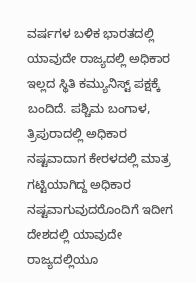ವರ್ಷಗಳ ಬಳಿಕ ಭಾರತದಲ್ಲಿ ಯಾವುದೇ ರಾಜ್ಯದಲ್ಲಿ ಅಧಿಕಾರ ಇಲ್ಲದ ಸ್ಥಿತಿ ಕಮ್ಯುನಿಸ್ಟ್ ಪಕ್ಷಕ್ಕೆ ಬಂದಿದೆ. ಪಶ್ಚಿಮ ಬಂಗಾಳ, ತ್ರಿಪುರಾದಲ್ಲಿ ಅಧಿಕಾರ ನಷ್ಟವಾದಾಗ ಕೇರಳದಲ್ಲಿ ಮಾತ್ರ ಗಟ್ಟಿಯಾಗಿದ್ದ ಅಧಿಕಾರ ನಷ್ಟವಾಗುವುದರೊಂದಿಗೆ ಇದೀಗ ದೇಶದಲ್ಲಿ ಯಾವುದೇ ರಾಜ್ಯದಲ್ಲಿಯೂ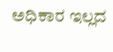ಅಧಿಕಾರ ಇಲ್ಲದ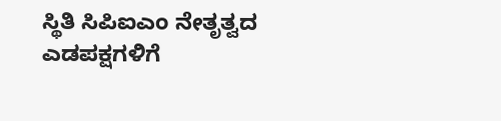ಸ್ಥಿತಿ ಸಿಪಿಐಎಂ ನೇತೃತ್ವದ ಎಡಪಕ್ಷಗಳಿಗೆ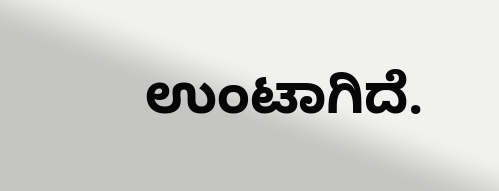ಉಂಟಾಗಿದೆ.